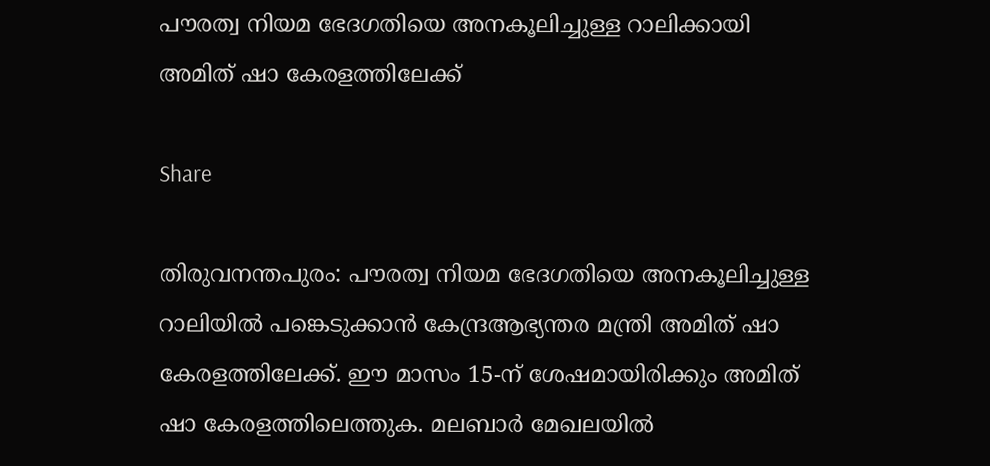പൗരത്വ നിയമ ഭേദഗതിയെ അനകൂലിച്ചുള്ള റാലിക്കായി അമിത് ഷാ കേരളത്തിലേക്ക്

Share

തിരുവനന്തപുരം: പൗരത്വ നിയമ ഭേദഗതിയെ അനകൂലിച്ചുള്ള റാലിയില്‍ പങ്കെടുക്കാന്‍ കേന്ദ്രആഭ്യന്തര മന്ത്രി അമിത് ഷാ കേരളത്തിലേക്ക്. ഈ മാസം 15-ന് ശേഷമായിരിക്കും അമിത് ഷാ കേരളത്തിലെത്തുക. മലബാര്‍ മേഖലയില്‍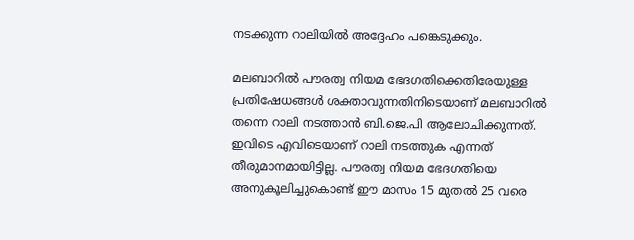നടക്കുന്ന റാലിയില്‍ അദ്ദേഹം പങ്കെടുക്കും.

മലബാറില്‍ പൗരത്വ നിയമ ഭേദഗതിക്കെതിരേയുള്ള പ്രതിഷേധങ്ങള്‍ ശക്താവുന്നതിനിടെയാണ് മലബാറില്‍ തന്നെ റാലി നടത്താന്‍ ബി.ജെ.പി ആലോചിക്കുന്നത്. ഇവിടെ എവിടെയാണ് റാലി നടത്തുക എന്നത് തീരുമാനമായിട്ടില്ല. പൗരത്വ നിയമ ഭേദഗതിയെ അനുകൂലിച്ചുകൊണ്ട് ഈ മാസം 15 മുതല്‍ 25 വരെ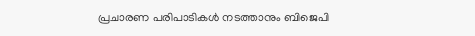പ്രചാരണ പരിപാടികള്‍ നടത്താനും ബിജെപി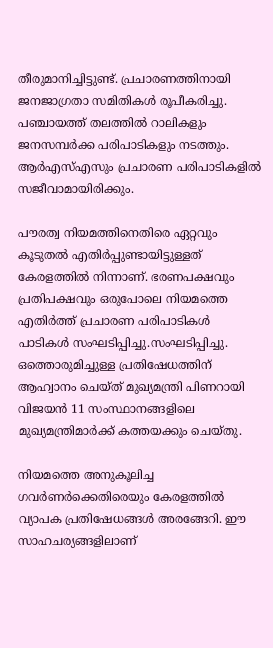തീരുമാനിച്ചിട്ടുണ്ട്. പ്രചാരണത്തിനായി ജനജാഗ്രതാ സമിതികള്‍ രൂപീകരിച്ചു. പഞ്ചായത്ത് തലത്തില്‍ റാലികളും ജനസമ്പര്‍ക്ക പരിപാടികളും നടത്തും. ആര്‍എസ്എസും പ്രചാരണ പരിപാടികളില്‍ സജീവാമായിരിക്കും.

പൗരത്വ നിയമത്തിനെതിരെ ഏറ്റവും കൂടുതല്‍ എതിര്‍പ്പുണ്ടായിട്ടുള്ളത് കേരളത്തില്‍ നിന്നാണ്. ഭരണപക്ഷവും പ്രതിപക്ഷവും ഒരുപോലെ നിയമത്തെ എതിര്‍ത്ത് പ്രചാരണ പരിപാടികൾ പാടികൾ സംഘടിപ്പിച്ചു.സംഘടിപ്പിച്ചു. ഒത്തൊരുമിച്ചുള്ള പ്രതിഷേധത്തിന് ആഹ്വാനം ചെയ്ത് മുഖ്യമന്ത്രി പിണറായി വിജയന്‍ 11 സംസ്ഥാനങ്ങളിലെ മുഖ്യമന്ത്രിമാര്‍ക്ക് കത്തയക്കും ചെയ്തു.

നിയമത്തെ അനുകൂലിച്ച ഗവര്‍ണര്‍ക്കെതിരെയും കേരളത്തില്‍ വ്യാപക പ്രതിഷേധങ്ങള്‍ അരങ്ങേറി. ഈ സാഹചര്യങ്ങളിലാണ്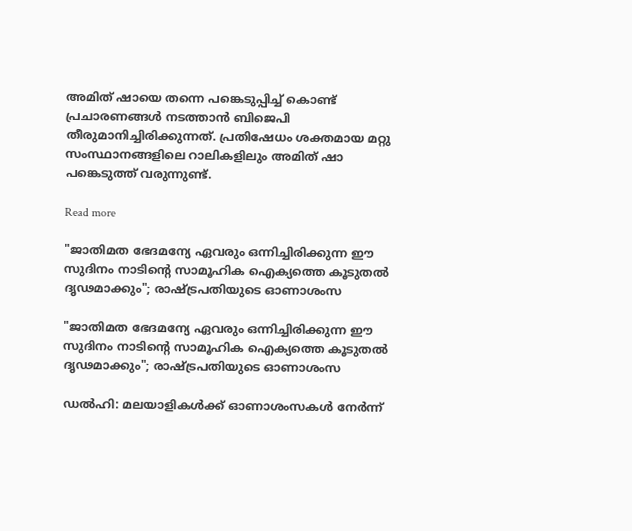അമിത് ഷായെ തന്നെ പങ്കെടുപ്പിച്ച് കൊണ്ട് പ്രചാരണങ്ങള്‍ നടത്താന്‍ ബിജെപി തീരുമാനിച്ചിരിക്കുന്നത്. പ്രതിഷേധം ശക്തമായ മറ്റു സംസ്ഥാനങ്ങളിലെ റാലികളിലും അമിത് ഷാ പങ്കെടുത്ത് വരുന്നുണ്ട്.

Read more

"ജാതിമത ഭേദമന്യേ ഏവരും ഒന്നിച്ചിരിക്കുന്ന ഈ സുദിനം നാടിന്റെ സാമൂഹിക ഐക്യത്തെ കൂടുതൽ ദൃഢമാക്കും"; രാഷ്ട്രപതിയുടെ ഓണാശംസ

"ജാതിമത ഭേദമന്യേ ഏവരും ഒന്നിച്ചിരിക്കുന്ന ഈ സുദിനം നാടിന്റെ സാമൂഹിക ഐക്യത്തെ കൂടുതൽ ദൃഢമാക്കും"; രാഷ്ട്രപതിയുടെ ഓണാശംസ

ഡൽഹി: മലയാളികൾക്ക് ഓണാശംസകൾ നേർന്ന്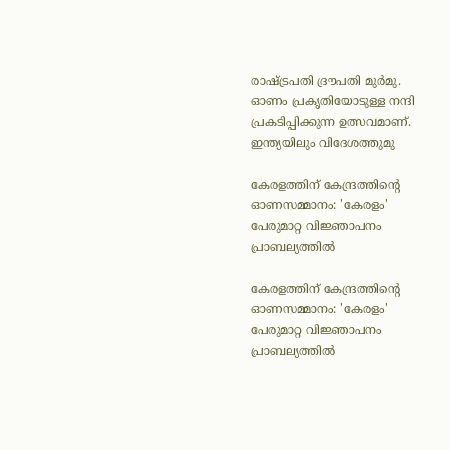രാഷ്ട്രപതി ദ്രൗപതി മുർമു. ഓണം പ്രകൃതിയോടുള്ള നന്ദി പ്രകടിപ്പിക്കുന്ന ഉത്സവമാണ്. ഇന്ത്യയിലും വിദേശത്തുമു

കേരളത്തിന് കേന്ദ്രത്തിന്റെ ഓണസമ്മാനം: 'കേരളം' പേരുമാറ്റ വിജ്ഞാപനം പ്രാബല്യത്തിൽ

കേരളത്തിന് കേന്ദ്രത്തിന്റെ ഓണസമ്മാനം: 'കേരളം' പേരുമാറ്റ വിജ്ഞാപനം പ്രാബല്യത്തിൽ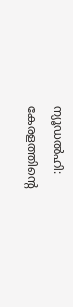ന്യൂഡൽഹി: കേരളത്തിന്റെ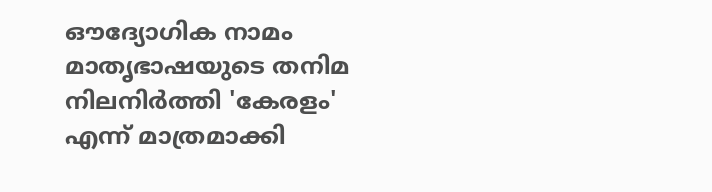ഔദ്യോഗിക നാമം മാതൃഭാഷയുടെ തനിമ നിലനിർത്തി 'കേരളം' എന്ന് മാത്രമാക്കി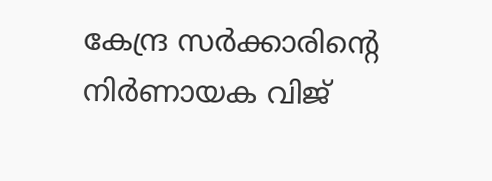കേന്ദ്ര സർക്കാരിന്റെ നിർണായക വിജ്